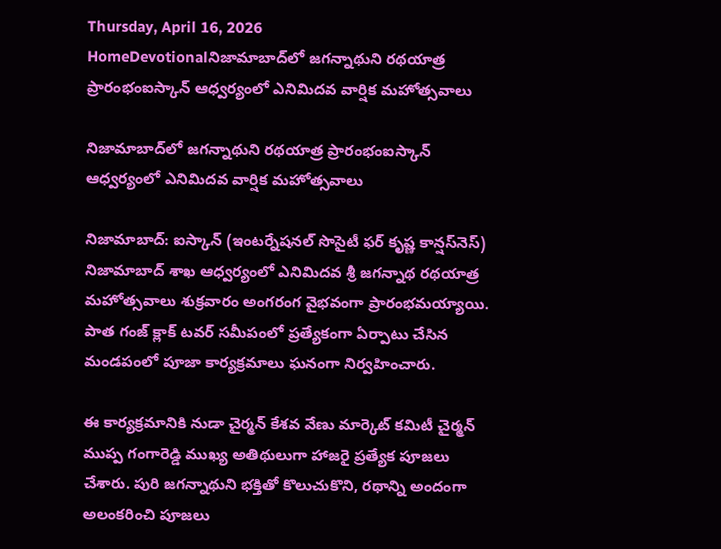Thursday, April 16, 2026
HomeDevotionalనిజామాబాద్‌లో జగన్నాథుని రథయాత్ర ప్రారంభంఐస్కాన్ ఆధ్వర్యంలో ఎనిమిదవ వార్షిక మహోత్సవాలు

నిజామాబాద్‌లో జగన్నాథుని రథయాత్ర ప్రారంభంఐస్కాన్ ఆధ్వర్యంలో ఎనిమిదవ వార్షిక మహోత్సవాలు

నిజామాబాద్: ఐస్కాన్ (ఇంటర్నేషనల్ సొసైటీ ఫర్ కృష్ణ కాన్షస్‌నెస్) నిజామాబాద్ శాఖ ఆధ్వర్యంలో ఎనిమిదవ శ్రీ జగన్నాథ రథయాత్ర మహోత్సవాలు శుక్రవారం అంగరంగ వైభవంగా ప్రారంభమయ్యాయి. పాత గంజ్ క్లాక్ టవర్ సమీపంలో ప్రత్యేకంగా ఏర్పాటు చేసిన మండపంలో పూజా కార్యక్రమాలు ఘనంగా నిర్వహించారు.

ఈ కార్యక్రమానికి నుడా చైర్మన్ కేశవ వేణు మార్కెట్ కమిటీ చైర్మన్ ముప్ప గంగారెడ్డి ముఖ్య అతిథులుగా హాజరై ప్రత్యేక పూజలు చేశారు. పురి జగన్నాథుని భక్తితో కొలుచుకొని, రథాన్ని అందంగా అలంకరించి పూజలు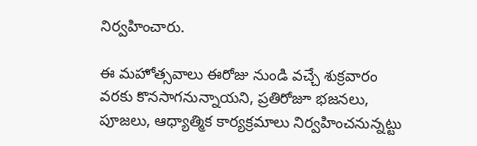నిర్వహించారు.

ఈ మహోత్సవాలు ఈరోజు నుండి వచ్చే శుక్రవారం వరకు కొనసాగనున్నాయని, ప్రతిరోజూ భజనలు, పూజలు, ఆధ్యాత్మిక కార్యక్రమాలు నిర్వహించనున్నట్టు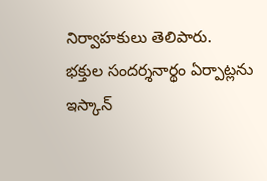నిర్వాహకులు తెలిపారు. భక్తుల సందర్శనార్థం ఏర్పాట్లను ఇస్కాన్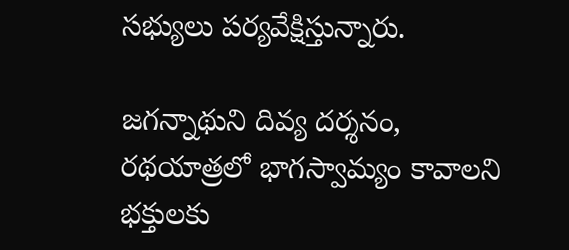సభ్యులు పర్యవేక్షిస్తున్నారు.

జగన్నాథుని దివ్య దర్శనం, రథయాత్రలో భాగస్వామ్యం కావాలని భక్తులకు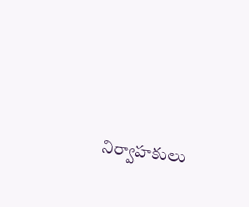నిర్వాహకులు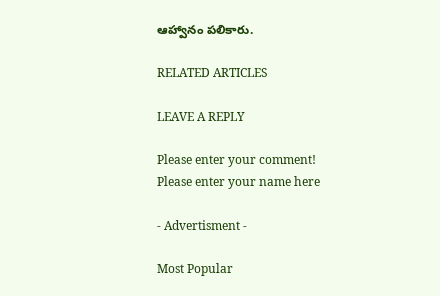ఆహ్వానం పలికారు.

RELATED ARTICLES

LEAVE A REPLY

Please enter your comment!
Please enter your name here

- Advertisment -

Most Popular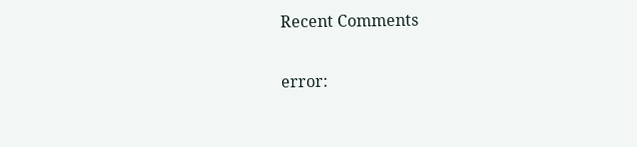Recent Comments

error: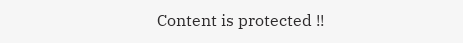Content is protected !!